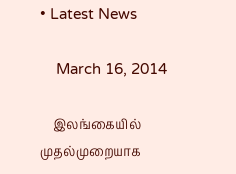• Latest News

    March 16, 2014

    இலங்கையில் முதல்முறையாக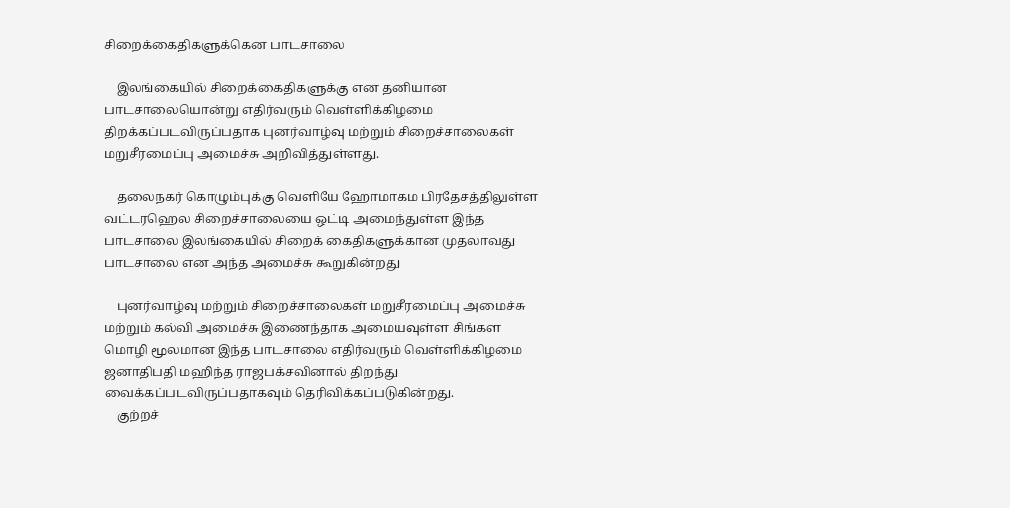சிறைக்கைதிகளுக்கென பாடசாலை

    இலங்கையில் சிறைக்கைதிகளுக்கு என தனியான பாடசாலையொன்று எதிர்வரும் வெள்ளிக்கிழமை திறக்கப்படவிருப்பதாக புனர்வாழ்வு மற்றும் சிறைச்சாலைகள் மறுசீரமைப்பு அமைச்சு அறிவித்துள்ளது.

    தலைநகர் கொழும்புக்கு வெளியே ஹோமாகம பிரதேசத்திலுள்ள வட்டரஹெல சிறைச்சாலையை ஒட்டி அமைந்துள்ள இந்த பாடசாலை இலங்கையில் சிறைக் கைதிகளுக்கான முதலாவது பாடசாலை என அந்த அமைச்சு கூறுகின்றது

    புனர்வாழ்வு மற்றும் சிறைச்சாலைகள் மறுசீரமைப்பு அமைச்சு மற்றும் கல்வி அமைச்சு இணைந்தாக அமையவுள்ள சிங்கள மொழி மூலமான இந்த பாடசாலை எதிர்வரும் வெள்ளிக்கிழமை ஜனாதிபதி மஹிந்த ராஜபக்சவினால் திறந்து வைக்கப்படவிருப்பதாகவும் தெரிவிக்கப்படுகின்றது.
    குற்றச்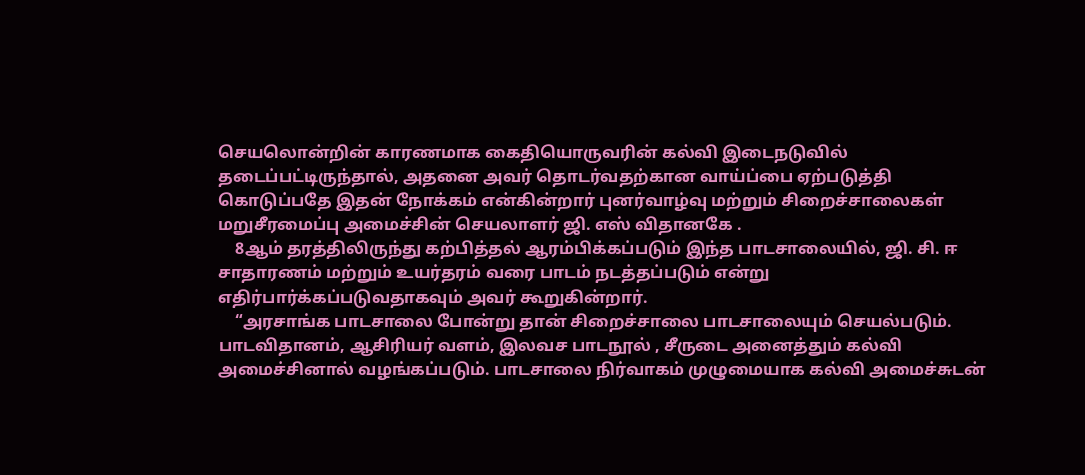செயலொன்றின் காரணமாக கைதியொருவரின் கல்வி இடைநடுவில் தடைப்பட்டிருந்தால், அதனை அவர் தொடர்வதற்கான வாய்ப்பை ஏற்படுத்தி கொடுப்பதே இதன் நோக்கம் என்கின்றார் புனர்வாழ்வு மற்றும் சிறைச்சாலைகள் மறுசீரமைப்பு அமைச்சின் செயலாளர் ஜி. எஸ் விதானகே .
    8ஆம் தரத்திலிருந்து கற்பித்தல் ஆரம்பிக்கப்படும் இந்த பாடசாலையில், ஜி. சி. ஈ சாதாரணம் மற்றும் உயர்தரம் வரை பாடம் நடத்தப்படும் என்று எதிர்பார்க்கப்படுவதாகவும் அவர் கூறுகின்றார்.
    “அரசாங்க பாடசாலை போன்று தான் சிறைச்சாலை பாடசாலையும் செயல்படும். பாடவிதானம், ஆசிரியர் வளம், இலவச பாடநூல் , சீருடை அனைத்தும் கல்வி அமைச்சினால் வழங்கப்படும். பாடசாலை நிர்வாகம் முழுமையாக கல்வி அமைச்சுடன்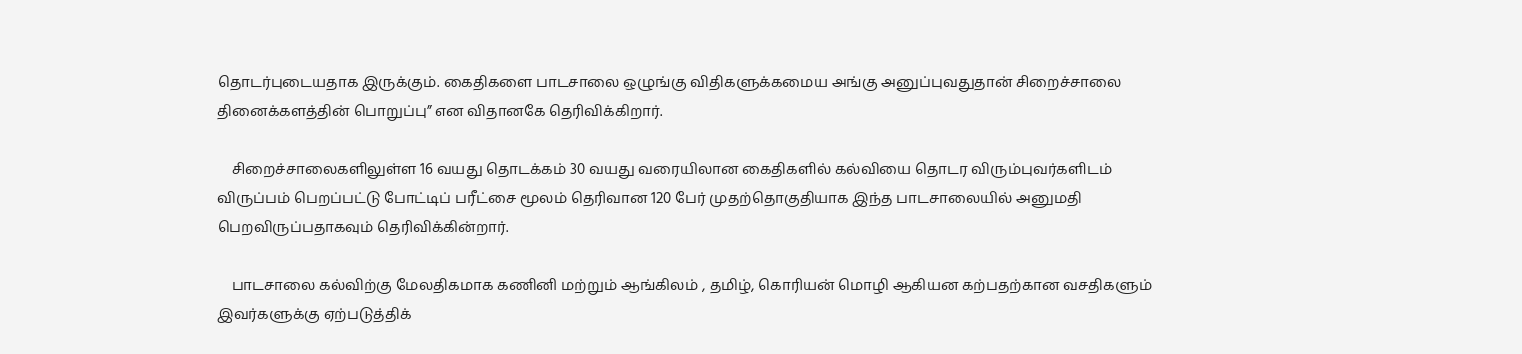தொடர்புடையதாக இருக்கும். கைதிகளை பாடசாலை ஒழுங்கு விதிகளுக்கமைய அங்கு அனுப்புவதுதான் சிறைச்சாலை தினைக்களத்தின் பொறுப்பு” என விதானகே தெரிவிக்கிறார்.

    சிறைச்சாலைகளிலுள்ள 16 வயது தொடக்கம் 30 வயது வரையிலான கைதிகளில் கல்வியை தொடர விரும்புவர்களிடம் விருப்பம் பெறப்பட்டு போட்டிப் பரீட்சை மூலம் தெரிவான 120 பேர் முதற்தொகுதியாக இந்த பாடசாலையில் அனுமதி பெறவிருப்பதாகவும் தெரிவிக்கின்றார்.

    பாடசாலை கல்விற்கு மேலதிகமாக கணினி மற்றும் ஆங்கிலம் , தமிழ், கொரியன் மொழி ஆகியன கற்பதற்கான வசதிகளும் இவர்களுக்கு ஏற்படுத்திக்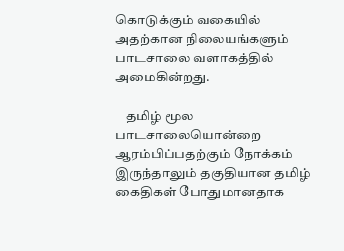கொடுக்கும் வகையில் அதற்கான நிலையங்களும் பாடசாலை வளாகத்தில் அமைகின்றது.

    தமிழ் மூல பாடசாலையொன்றை ஆரம்பிப்பதற்கும் நோக்கம் இருந்தாலும் தகுதியான தமிழ் கைதிகள் போதுமானதாக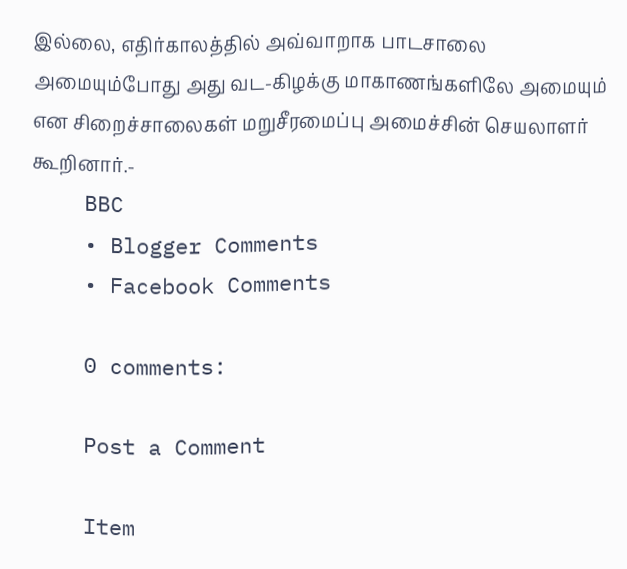இல்லை, எதிர்காலத்தில் அவ்வாறாக பாடசாலை அமையும்போது அது வட-கிழக்கு மாகாணங்களிலே அமையும் என சிறைச்சாலைகள் மறுசீரமைப்பு அமைச்சின் செயலாளர் கூறினார்.-
    BBC
    • Blogger Comments
    • Facebook Comments

    0 comments:

    Post a Comment

    Item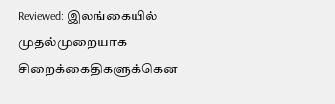Reviewed: இலங்கையில் முதல்முறையாக சிறைக்கைதிகளுக்கென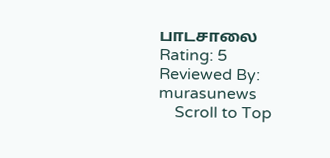பாடசாலை Rating: 5 Reviewed By: murasunews
    Scroll to Top